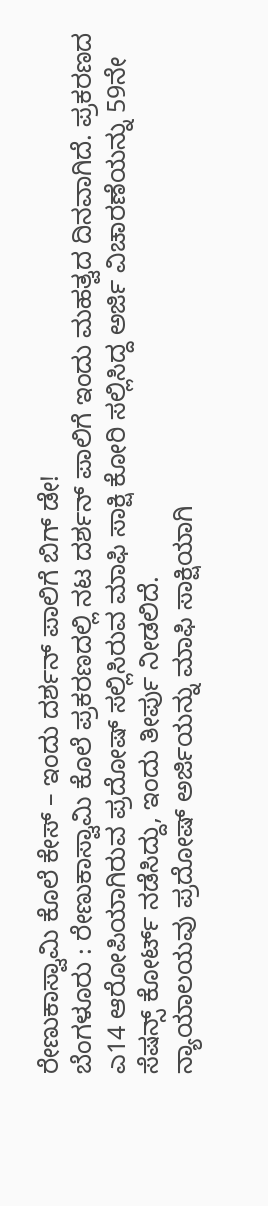ರೇಣುಕಾಸ್ವಾಮಿ ಕೊಲೆ ಕೇಸ್ – ಇಂದು ದರ್ಶನ್ ಪಾಲಿಗೆ ಬಿಗ್ ಡೇ!
ಬೆಂಗಳೂರು : ರೇಣುಕಾಸ್ವಾಮಿ ಕೊಲೆ ಪ್ರಕರಣದಲ್ಲಿ ನಟ ದರ್ಶನ್ ಪಾಲಿಗೆ ಇಂದು ಮಹತ್ವದ ದಿನವಾಗಿದೆ. ಪ್ರಕರಣದ ಎ14 ಆರೋಪಿಯಾಗಿರುವ ಪ್ರದೋಷ್ ಸಲ್ಲಿಸಿರುವ ಮಾಫಿ ಸಾಕ್ಷಿ ಕೋರಿ ಸಲ್ಲಿಸಿದ್ದ ಅರ್ಜಿ ವಿಚಾರಣೆಯನ್ನು 59ನೇ ಸೆಷನ್ಸ್ ಕೋರ್ಟ್ ನಡೆಸಿದ್ದು, ಇಂದು ತೀರ್ಪು ನೀಡಲಿದೆ.
ನ್ಯಾಯಾಲಯವು ಪ್ರದೋಷ್ ಅರ್ಜಿಯನ್ನು ಮಾಫಿ ಸಾಕ್ಷಿಯಾಗಿ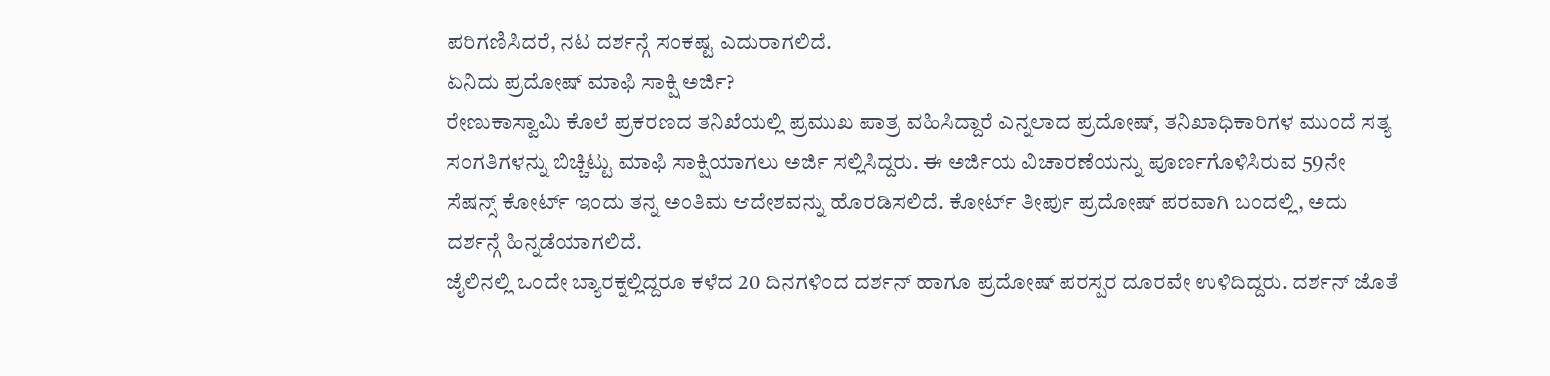ಪರಿಗಣಿಸಿದರೆ, ನಟ ದರ್ಶನ್ಗೆ ಸಂಕಷ್ಟ ಎದುರಾಗಲಿದೆ.
ಏನಿದು ಪ್ರದೋಷ್ ಮಾಫಿ ಸಾಕ್ಷಿ ಅರ್ಜಿ?
ರೇಣುಕಾಸ್ವಾಮಿ ಕೊಲೆ ಪ್ರಕರಣದ ತನಿಖೆಯಲ್ಲಿ ಪ್ರಮುಖ ಪಾತ್ರ ವಹಿಸಿದ್ದಾರೆ ಎನ್ನಲಾದ ಪ್ರದೋಷ್, ತನಿಖಾಧಿಕಾರಿಗಳ ಮುಂದೆ ಸತ್ಯ ಸಂಗತಿಗಳನ್ನು ಬಿಚ್ಚಿಟ್ಟು ಮಾಫಿ ಸಾಕ್ಷಿಯಾಗಲು ಅರ್ಜಿ ಸಲ್ಲಿಸಿದ್ದರು. ಈ ಅರ್ಜಿಯ ವಿಚಾರಣೆಯನ್ನು ಪೂರ್ಣಗೊಳಿಸಿರುವ 59ನೇ ಸೆಷನ್ಸ್ ಕೋರ್ಟ್ ಇಂದು ತನ್ನ ಅಂತಿಮ ಆದೇಶವನ್ನು ಹೊರಡಿಸಲಿದೆ. ಕೋರ್ಟ್ ತೀರ್ಪು ಪ್ರದೋಷ್ ಪರವಾಗಿ ಬಂದಲ್ಲಿ, ಅದು ದರ್ಶನ್ಗೆ ಹಿನ್ನಡೆಯಾಗಲಿದೆ.
ಜೈಲಿನಲ್ಲಿ ಒಂದೇ ಬ್ಯಾರಕ್ನಲ್ಲಿದ್ದರೂ ಕಳೆದ 20 ದಿನಗಳಿಂದ ದರ್ಶನ್ ಹಾಗೂ ಪ್ರದೋಷ್ ಪರಸ್ಪರ ದೂರವೇ ಉಳಿದಿದ್ದರು. ದರ್ಶನ್ ಜೊತೆ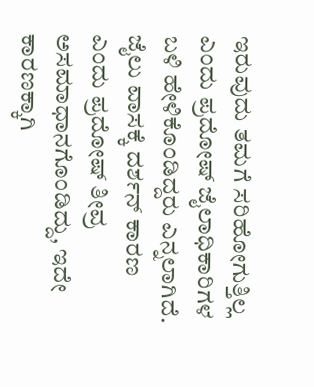ಇರುವುದು ತಮಗೆ ಸರಿಹೋಗುತ್ತಿಲ್ಲ ಎಂದು ಪ್ರದೋಷ್ ಜೈಲಾಧಿಕಾರಿಗಳ ಬಳಿ ಹೇಳಿಕೊಂಡಿದ್ದರು ಎನ್ನಲಾಗಿದೆ.
ಜೈಲು ವಾಸಕ್ಕೆ ದರ್ಶನ್ ಕಾರಣ ಎಂದು ಪ್ರದೋಷ್ ತೀವ್ರ ಅಸಮಾಧಾನಗೊಂಡಿದ್ದು, ಇದೇ ಕಾರಣಕ್ಕಾಗಿ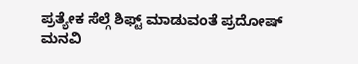ಪ್ರತ್ಯೇಕ ಸೆಲ್ಗೆ ಶಿಫ್ಟ್ ಮಾಡುವಂತೆ ಪ್ರದೋಷ್ ಮನವಿ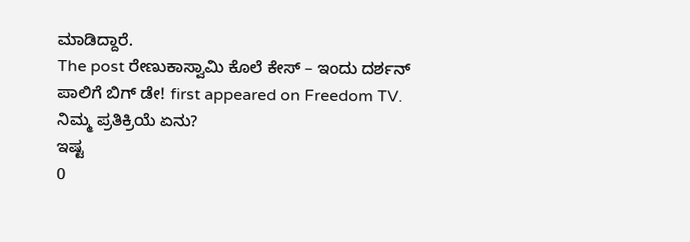ಮಾಡಿದ್ದಾರೆ.
The post ರೇಣುಕಾಸ್ವಾಮಿ ಕೊಲೆ ಕೇಸ್ – ಇಂದು ದರ್ಶನ್ ಪಾಲಿಗೆ ಬಿಗ್ ಡೇ! first appeared on Freedom TV.
ನಿಮ್ಮ ಪ್ರತಿಕ್ರಿಯೆ ಏನು?
ಇಷ್ಟ
0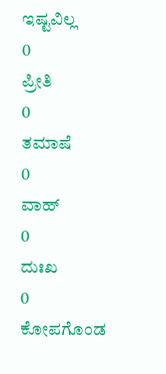ಇಷ್ಟವಿಲ್ಲ
0
ಪ್ರೀತಿ
0
ತಮಾಷೆ
0
ವಾಹ್
0
ದುಃಖ
0
ಕೋಪಗೊಂಡ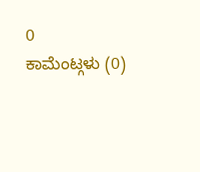0
ಕಾಮೆಂಟ್ಗಳು (0)